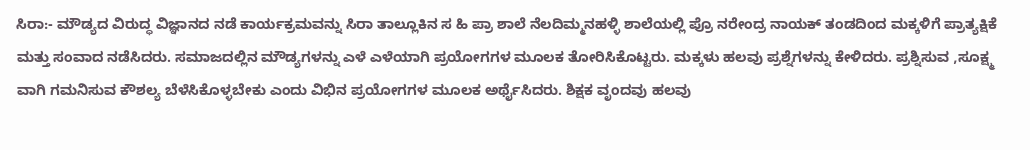ಸಿರಾ:- ಮೌಡ್ಯದ ವಿರುದ್ಧ ವಿಜ್ಞಾನದ ನಡೆ ಕಾರ್ಯಕ್ರಮವನ್ನು ಸಿರಾ ತಾಲ್ಲೂಕಿನ ಸ ಹಿ ಪ್ರಾ ಶಾಲೆ ನೆಲದಿಮ್ಮನಹಳ್ಳಿ ಶಾಲೆಯಲ್ಲಿ ಪ್ರೊ ನರೇಂದ್ರ ನಾಯಕ್ ತಂಡದಿಂದ ಮಕ್ಕಳಿಗೆ ಪ್ರಾತ್ಯಕ್ಷಿಕೆ ಮತ್ತು ಸಂವಾದ ನಡೆಸಿದರು. ಸಮಾಜದಲ್ಲಿನ ಮೌಡ್ಯಗಳನ್ನು ಎಳೆ ಎಳೆಯಾಗಿ ಪ್ರಯೋಗಗಳ ಮೂಲಕ ತೋರಿಸಿಕೊಟ್ಟರು. ಮಕ್ಕಳು ಹಲವು ಪ್ರಶ್ನೆಗಳನ್ನು ಕೇಳಿದರು. ಪ್ರಶ್ನಿಸುವ ,ಸೂಕ್ಷ್ಮ ವಾಗಿ ಗಮನಿಸುವ ಕೌಶಲ್ಯ ಬೆಳೆಸಿಕೊಳ್ಳಬೇಕು ಎಂದು ವಿಭಿನ ಪ್ರಯೋಗಗಳ ಮೂಲಕ ಅರ್ಥೈಸಿದರು. ಶಿಕ್ಷಕ ವೃಂದವು ಹಲವು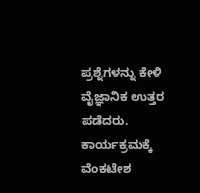ಪ್ರಶ್ನೆಗಳನ್ನು ಕೇಳಿ ವೈಜ್ಞಾನಿಕ ಉತ್ತರ ಪಡೆದರು. ಕಾರ್ಯಕ್ರಮಕ್ಕೆ ವೆಂಕಟೇಶ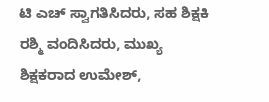ಟಿ ಎಚ್ ಸ್ವಾಗತಿಸಿದರು, ಸಹ ಶಿಕ್ಷಕಿ ರಶ್ಮಿ ವಂದಿಸಿದರು, ಮುಖ್ಯ ಶಿಕ್ಷಕರಾದ ಉಮೇಶ್,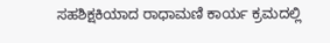ಸಹಶಿಕ್ಷಕಿಯಾದ ರಾಧಾಮಣಿ ಕಾರ್ಯ ಕ್ರಮದಲ್ಲಿ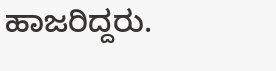ಹಾಜರಿದ್ದರು.